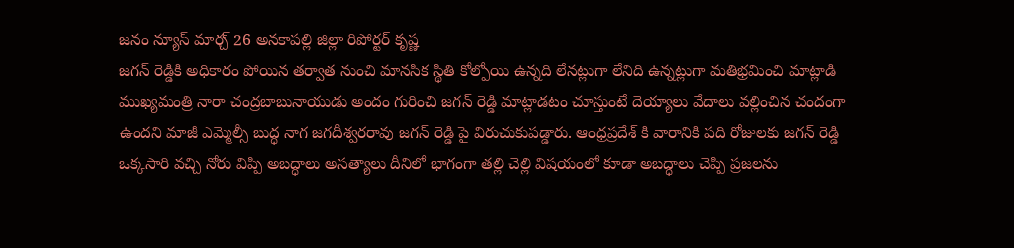జనం న్యూస్ మార్చ్ 26 అనకాపల్లి జిల్లా రిపోర్టర్ కృష్ణ
జగన్ రెడ్డికి అధికారం పోయిన తర్వాత నుంచి మానసిక స్థితి కోల్పోయి ఉన్నది లేనట్లుగా లేనిది ఉన్నట్లుగా మతిభ్రమించి మాట్లాడి ముఖ్యమంత్రి నారా చంద్రబాబునాయుడు అందం గురించి జగన్ రెడ్డి మాట్లాడటం చూస్తుంటే దెయ్యాలు వేదాలు వల్లించిన చందంగా ఉందని మాజీ ఎమ్మెల్సీ బుద్ధ నాగ జగదీశ్వరరావు జగన్ రెడ్డి పై విరుచుకుపడ్డారు. ఆంధ్రప్రదేశ్ కి వారానికి పది రోజులకు జగన్ రెడ్డి ఒక్కసారి వచ్చి నోరు విప్పి అబద్ధాలు అసత్యాలు దీనిలో భాగంగా తల్లి చెల్లి విషయంలో కూడా అబద్ధాలు చెప్పి ప్రజలను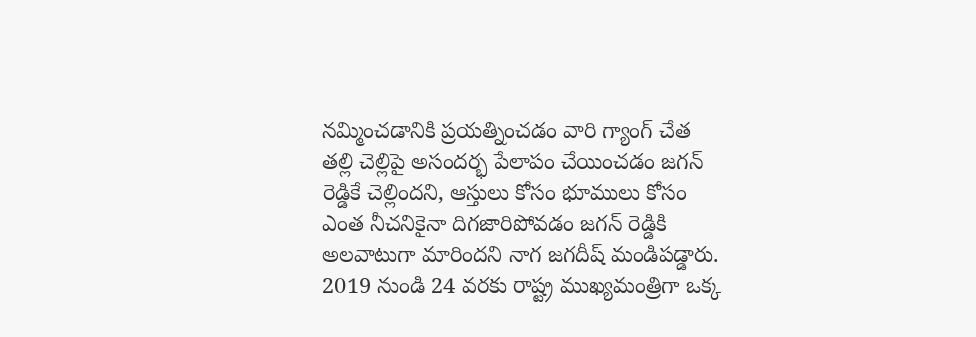నమ్మించడానికి ప్రయత్నించడం వారి గ్యాంగ్ చేత తల్లి చెల్లిపై అసందర్భ పేలాపం చేయించడం జగన్ రెడ్డికే చెల్లిందని, ఆస్తులు కోసం భూములు కోసం ఎంత నీచనికైనా దిగజారిపోవడం జగన్ రెడ్డికి అలవాటుగా మారిందని నాగ జగదీష్ మండిపడ్డారు. 2019 నుండి 24 వరకు రాష్ట్ర ముఖ్యమంత్రిగా ఒక్క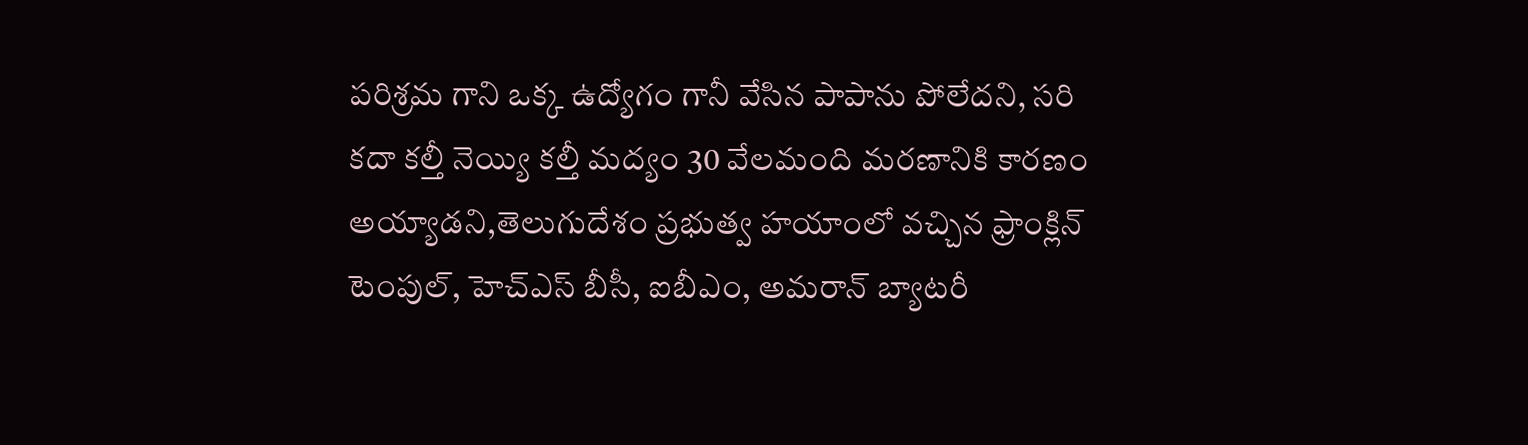పరిశ్రమ గాని ఒక్క ఉద్యోగం గానీ వేసిన పాపాను పోలేదని, సరి కదా కల్తీ నెయ్యి కల్తీ మద్యం 30 వేలమంది మరణానికి కారణం అయ్యాడని,తెలుగుదేశం ప్రభుత్వ హయాంలో వచ్చిన ఫ్రాంక్లిన్ టెంపుల్, హెచ్ఎస్ బీసీ, ఐబీఎం, అమరాన్ బ్యాటరీ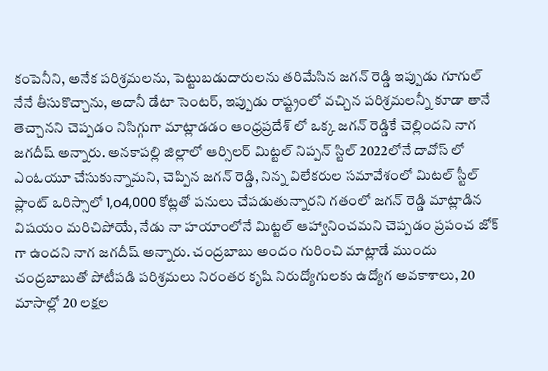కంపెనీని, అనేక పరిశ్రమలను, పెట్టుబడుదారులను తరిమేసిన జగన్ రెడ్డి ఇప్పుడు గూగుల్ నేనే తీసుకొచ్చాను, అదానీ డేటా సెంటర్, ఇప్పుడు రాష్ట్రంలో వచ్చిన పరిశ్రమలన్నీ కూడా తానే తెచ్చానని చెప్పడం నిసిగ్గుగా మాట్లాడడం ఆంధ్రప్రదేశ్ లో ఒక్క జగన్ రెడ్డికే చెల్లిందని నాగ జగదీష్ అన్నారు. అనకాపల్లి జిల్లాలో ఆర్సిలర్ మిట్టల్ నిప్పన్ స్టిల్ 2022లోనే దావోస్ లో ఎంఓయూ చేసుకున్నామని, చెప్పిన జగన్ రెడ్డి, నిన్న విలేకరుల సమావేశంలో మిటల్ స్టీల్ ప్లాంట్ ఒరిస్సాలో 1,o4,000 కోట్లతో పనులు చేపడుతున్నారని గతంలో జగన్ రెడ్డి మాట్లాడిన విషయం మరిచిపోయే, నేడు నా హయాంలోనే మిట్టల్ ఆహ్వానించమని చెప్పడం ప్రపంచ జోక్ గా ఉందని నాగ జగదీష్ అన్నారు. చంద్రబాబు అందం గురించి మాట్లాడే ముందు చంద్రబాబుతో పోటీపడి పరిశ్రమలు నిరంతర కృషి నిరుద్యోగులకు ఉద్యోగ అవకాశాలు, 20 మాసాల్లో 20 లక్షల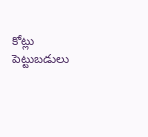కోట్లు పెట్టుబడులు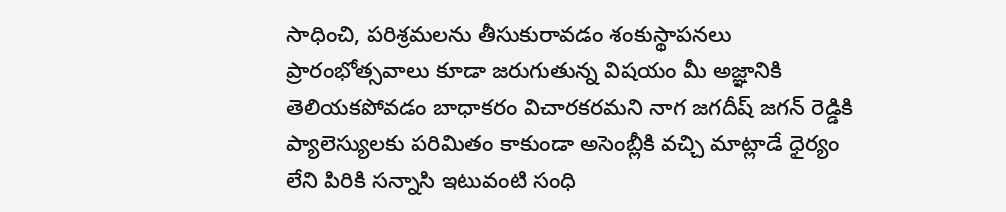సాధించి, పరిశ్రమలను తీసుకురావడం శంకుస్థాపనలు ప్రారంభోత్సవాలు కూడా జరుగుతున్న విషయం మీ అజ్ఞానికి తెలియకపోవడం బాధాకరం విచారకరమని నాగ జగదీష్ జగన్ రెడ్డికి ప్యాలెస్యులకు పరిమితం కాకుండా అసెంబ్లీకి వచ్చి మాట్లాడే ధైర్యం లేని పిరికి సన్నాసి ఇటువంటి సంధి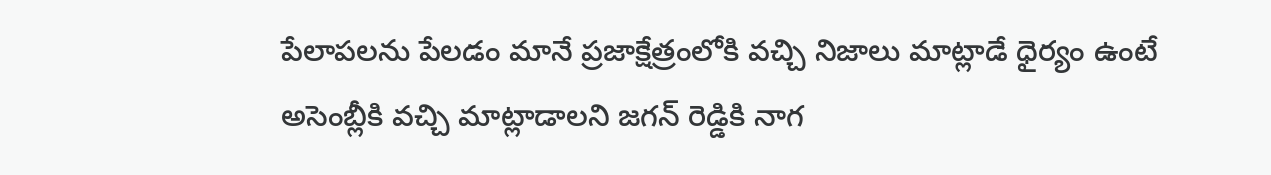పేలాపలను పేలడం మానే ప్రజాక్షేత్రంలోకి వచ్చి నిజాలు మాట్లాడే ధైర్యం ఉంటే అసెంబ్లీకి వచ్చి మాట్లాడాలని జగన్ రెడ్డికి నాగ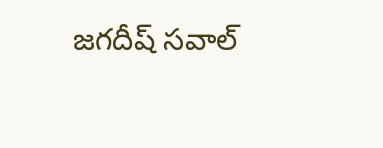జగదీష్ సవాల్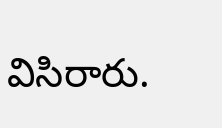విసిరారు.